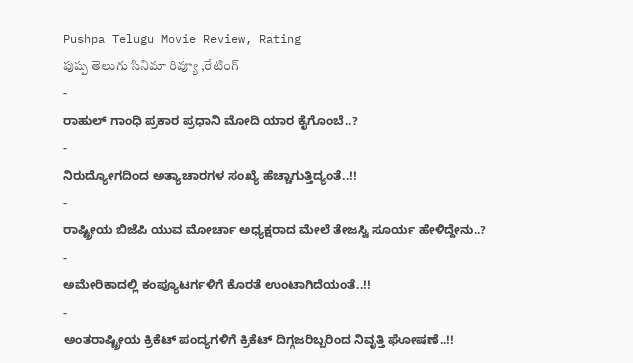Pushpa Telugu Movie Review, Rating
పుష్ప తెలుగు సినిమా రివ్యూ ,రేటింగ్
-
ರಾಹುಲ್ ಗಾಂಧಿ ಪ್ರಕಾರ ಪ್ರಧಾನಿ ಮೋದಿ ಯಾರ ಕೈಗೊಂಬೆ..?
-
ನಿರುದ್ಯೋಗದಿಂದ ಅತ್ಯಾಚಾರಗಳ ಸಂಖ್ಯೆ ಹೆಚ್ಚಾಗುತ್ತಿದ್ಯಂತೆ..!!
-
ರಾಷ್ಟ್ರೀಯ ಬಿಜೆಪಿ ಯುವ ಮೋರ್ಚಾ ಅಧ್ಯಕ್ಷರಾದ ಮೇಲೆ ತೇಜಸ್ವಿ ಸೂರ್ಯ ಹೇಳಿದ್ದೇನು..?
-
ಅಮೇರಿಕಾದಲ್ಲಿ ಕಂಪ್ಯೂಟರ್ಗಳಿಗೆ ಕೊರತೆ ಉಂಟಾಗಿದೆಯಂತೆ..!!
-
ಅಂತರಾಷ್ಟ್ರೀಯ ಕ್ರಿಕೆಟ್ ಪಂದ್ಯಗಳಿಗೆ ಕ್ರಿಕೆಟ್ ದಿಗ್ಗಜರಿಬ್ಬರಿಂದ ನಿವೃತ್ತಿ ಘೋಷಣೆ..!!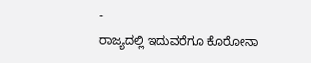-
ರಾಜ್ಯದಲ್ಲಿ ಇದುವರೆಗೂ ಕೊರೋನಾ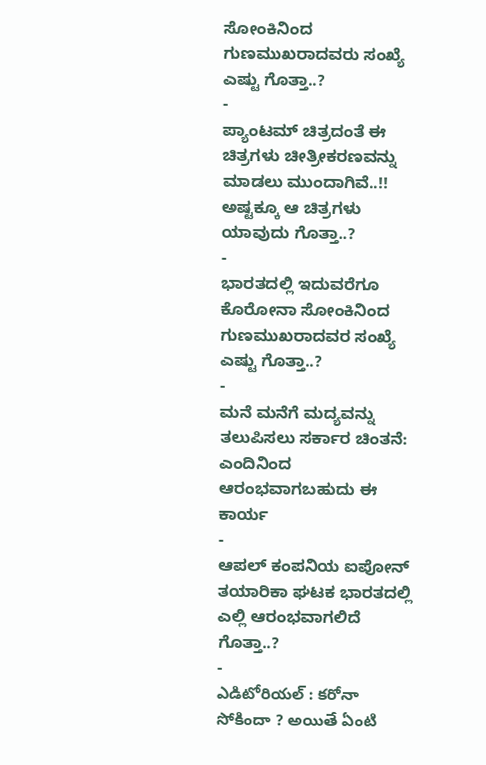ಸೋಂಕಿನಿಂದ ಗುಣಮುಖರಾದವರು ಸಂಖ್ಯೆ ಎಷ್ಟು ಗೊತ್ತಾ..?
-
ಪ್ಯಾಂಟಮ್ ಚಿತ್ರದಂತೆ ಈ ಚಿತ್ರಗಳು ಚೀತ್ರೀಕರಣವನ್ನು ಮಾಡಲು ಮುಂದಾಗಿವೆ..!! ಅಷ್ಟಕ್ಕೂ ಆ ಚಿತ್ರಗಳು ಯಾವುದು ಗೊತ್ತಾ..?
-
ಭಾರತದಲ್ಲಿ ಇದುವರೆಗೂ ಕೊರೋನಾ ಸೋಂಕಿನಿಂದ ಗುಣಮುಖರಾದವರ ಸಂಖ್ಯೆ ಎಷ್ಟು ಗೊತ್ತಾ..?
-
ಮನೆ ಮನೆಗೆ ಮದ್ಯವನ್ನು ತಲುಪಿಸಲು ಸರ್ಕಾರ ಚಿಂತನೆ: ಎಂದಿನಿಂದ ಆರಂಭವಾಗಬಹುದು ಈ ಕಾರ್ಯ
-
ಆಪಲ್ ಕಂಪನಿಯ ಐಪೋನ್ ತಯಾರಿಕಾ ಘಟಕ ಭಾರತದಲ್ಲಿ ಎಲ್ಲಿ ಆರಂಭವಾಗಲಿದೆ ಗೊತ್ತಾ..?
-
ఎడిటోరియల్ : కరోనా సోకిందా ? అయితే ఏంటి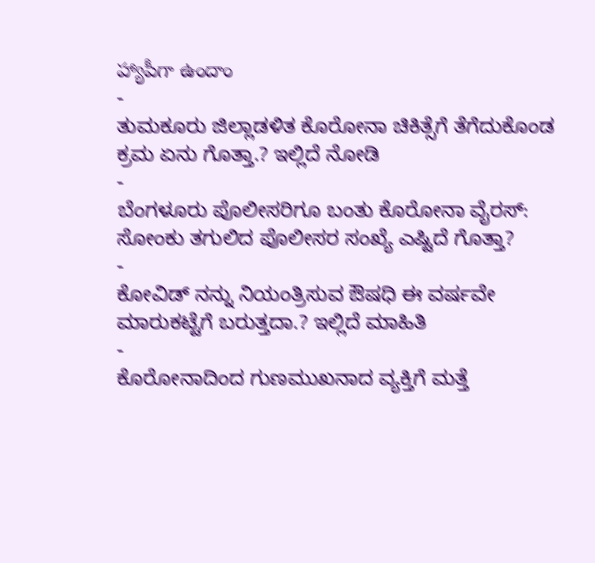హ్యాపీగా ఉందాం
-
ತುಮಕೂರು ಜಿಲ್ಲಾಡಳಿತ ಕೊರೋನಾ ಚಿಕಿತ್ಸೆಗೆ ತೆಗೆದುಕೊಂಡ ಕ್ರಮ ಏನು ಗೊತ್ತಾ.? ಇಲ್ಲಿದೆ ನೋಡಿ
-
ಬೆಂಗಳೂರು ಪೊಲೀಸರಿಗೂ ಬಂತು ಕೊರೋನಾ ವೈರಸ್: ಸೋಂಕು ತಗುಲಿದ ಪೊಲೀಸರ ಸಂಖ್ಯೆ ಎಷ್ಟಿದೆ ಗೊತ್ತಾ?
-
ಕೋವಿಡ್ ನನ್ನು ನಿಯಂತ್ರಿಸುವ ಔಷಧಿ ಈ ವರ್ಷವೇ ಮಾರುಕಟ್ಟೆಗೆ ಬರುತ್ತದಾ.? ಇಲ್ಲಿದೆ ಮಾಹಿತಿ
-
ಕೊರೋನಾದಿಂದ ಗುಣಮುಖನಾದ ವ್ಯಕ್ತಿಗೆ ಮತ್ತೆ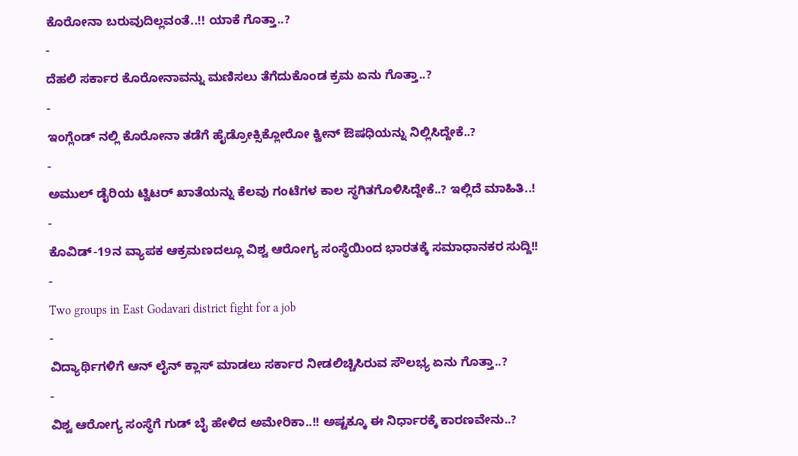ಕೊರೋನಾ ಬರುವುದಿಲ್ಲವಂತೆ..!! ಯಾಕೆ ಗೊತ್ತಾ..?
-
ದೆಹಲಿ ಸರ್ಕಾರ ಕೊರೋನಾವನ್ನು ಮಣಿಸಲು ತೆಗೆದುಕೊಂಡ ಕ್ರಮ ಏನು ಗೊತ್ತಾ..?
-
ಇಂಗ್ಲೆಂಡ್ ನಲ್ಲಿ ಕೊರೋನಾ ತಡೆಗೆ ಹೈಡ್ರೋಕ್ಸಿಕ್ಲೋರೋ ಕ್ವೀನ್ ಔಷಧಿಯನ್ನು ನಿಲ್ಲಿಸಿದ್ದೇಕೆ..?
-
ಅಮುಲ್ ಡೈರಿಯ ಟ್ವಿಟರ್ ಖಾತೆಯನ್ನು ಕೆಲವು ಗಂಟೆಗಳ ಕಾಲ ಸ್ಥಗಿತಗೊಳಿಸಿದ್ದೇಕೆ..? ಇಲ್ಲಿದೆ ಮಾಹಿತಿ..!
-
ಕೊವಿಡ್-19ನ ವ್ಯಾಪಕ ಆಕ್ರಮಣದಲ್ಲೂ ವಿಶ್ವ ಆರೋಗ್ಯ ಸಂಸ್ಥೆಯಿಂದ ಭಾರತಕ್ಕೆ ಸಮಾಧಾನಕರ ಸುದ್ದಿ!!
-
Two groups in East Godavari district fight for a job
-
ವಿದ್ಯಾರ್ಥಿಗಳಿಗೆ ಆನ್ ಲೈನ್ ಕ್ಲಾಸ್ ಮಾಡಲು ಸರ್ಕಾರ ನೀಡಲಿಚ್ಚಿಸಿರುವ ಸೌಲಭ್ಯ ಏನು ಗೊತ್ತಾ..?
-
ವಿಶ್ವ ಆರೋಗ್ಯ ಸಂಸ್ಥೆಗೆ ಗುಡ್ ಬೈ ಹೇಳಿದ ಅಮೇರಿಕಾ..!! ಅಷ್ಟಕ್ಕೂ ಈ ನಿರ್ಧಾರಕ್ಕೆ ಕಾರಣವೇನು..?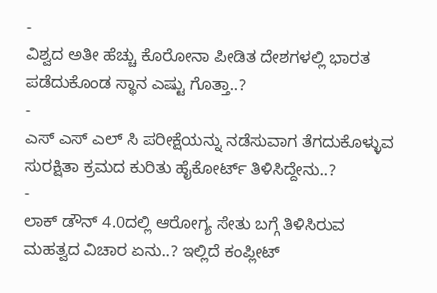-
ವಿಶ್ವದ ಅತೀ ಹೆಚ್ಚು ಕೊರೋನಾ ಪೀಡಿತ ದೇಶಗಳಲ್ಲಿ ಭಾರತ ಪಡೆದುಕೊಂಡ ಸ್ಥಾನ ಎಷ್ಟು ಗೊತ್ತಾ..?
-
ಎಸ್ ಎಸ್ ಎಲ್ ಸಿ ಪರೀಕ್ಷೆಯನ್ನು ನಡೆಸುವಾಗ ತೆಗದುಕೊಳ್ಳುವ ಸುರಕ್ಷಿತಾ ಕ್ರಮದ ಕುರಿತು ಹೈಕೋರ್ಟ್ ತಿಳಿಸಿದ್ದೇನು..?
-
ಲಾಕ್ ಡೌನ್ 4.0ದಲ್ಲಿ ಆರೋಗ್ಯ ಸೇತು ಬಗ್ಗೆ ತಿಳಿಸಿರುವ ಮಹತ್ವದ ವಿಚಾರ ಏನು..? ಇಲ್ಲಿದೆ ಕಂಪ್ಲೀಟ್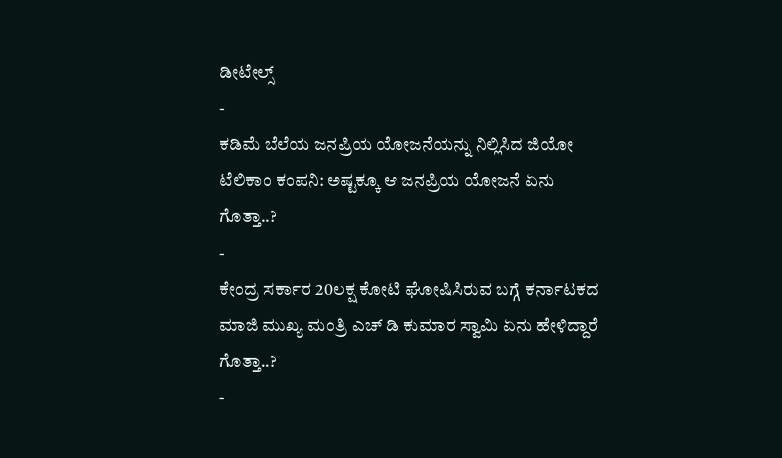ಡೀಟೇಲ್ಸ್
-
ಕಡಿಮೆ ಬೆಲೆಯ ಜನಪ್ರಿಯ ಯೋಜನೆಯನ್ನು ನಿಲ್ಲಿಸಿದ ಜಿಯೋ ಟೆಲಿಕಾಂ ಕಂಪನಿ: ಅಷ್ಟಕ್ಕೂ ಆ ಜನಪ್ರಿಯ ಯೋಜನೆ ಏನು ಗೊತ್ತಾ..?
-
ಕೇಂದ್ರ ಸರ್ಕಾರ 20ಲಕ್ಷ ಕೋಟಿ ಘೋಷಿಸಿರುವ ಬಗ್ಗೆ ಕರ್ನಾಟಕದ ಮಾಜಿ ಮುಖ್ಯ ಮಂತ್ರಿ ಎಚ್ ಡಿ ಕುಮಾರ ಸ್ವಾಮಿ ಏನು ಹೇಳಿದ್ದಾರೆ ಗೊತ್ತಾ..?
-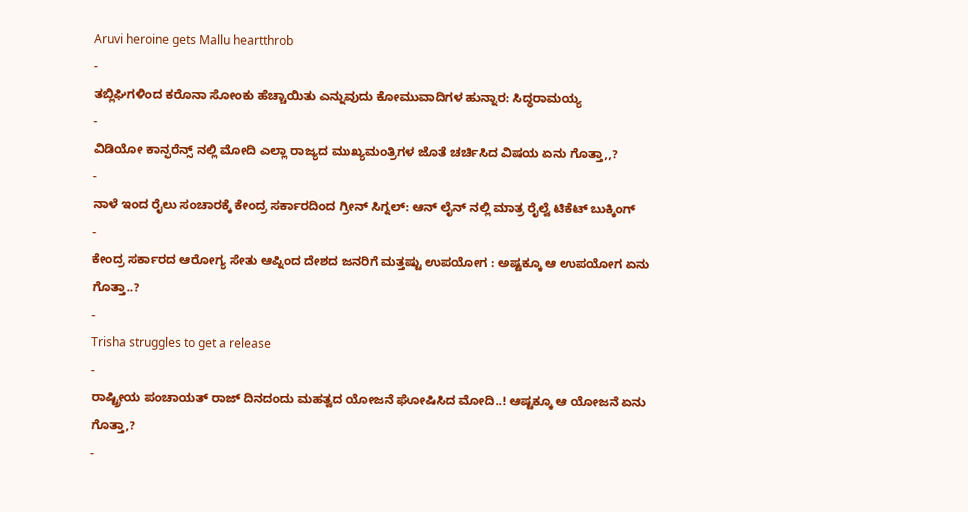Aruvi heroine gets Mallu heartthrob
-
ತಬ್ಲಿಘಿಗಳಿಂದ ಕರೊನಾ ಸೋಂಕು ಹೆಚ್ಚಾಯಿತು ಎನ್ನುವುದು ಕೋಮುವಾದಿಗಳ ಹುನ್ನಾರ: ಸಿದ್ಧರಾಮಯ್ಯ
-
ವಿಡಿಯೋ ಕಾನ್ಫರೆನ್ಸ್ ನಲ್ಲಿ ಮೋದಿ ಎಲ್ಲಾ ರಾಜ್ಯದ ಮುಖ್ಯಮಂತ್ರಿಗಳ ಜೊತೆ ಚರ್ಚಿಸಿದ ವಿಷಯ ಏನು ಗೊತ್ತಾ,,?
-
ನಾಳೆ ಇಂದ ರೈಲು ಸಂಚಾರಕ್ಕೆ ಕೇಂದ್ರ ಸರ್ಕಾರದಿಂದ ಗ್ರೀನ್ ಸಿಗ್ನಲ್: ಆನ್ ಲೈನ್ ನಲ್ಲಿ ಮಾತ್ರ ರೈಲ್ವೆ ಟಿಕೆಟ್ ಬುಕ್ಕಿಂಗ್
-
ಕೇಂದ್ರ ಸರ್ಕಾರದ ಆರೋಗ್ಯ ಸೇತು ಆಪ್ನಿಂದ ದೇಶದ ಜನರಿಗೆ ಮತ್ತಷ್ಟು ಉಪಯೋಗ : ಅಷ್ಟಕ್ಕೂ ಆ ಉಪಯೋಗ ಏನು ಗೊತ್ತಾ..?
-
Trisha struggles to get a release
-
ರಾಷ್ಟ್ರೀಯ ಪಂಚಾಯತ್ ರಾಜ್ ದಿನದಂದು ಮಹತ್ವದ ಯೋಜನೆ ಘೋಷಿಸಿದ ಮೋದಿ..! ಆಷ್ಟಕ್ಕೂ ಆ ಯೋಜನೆ ಏನು ಗೊತ್ತಾ,?
-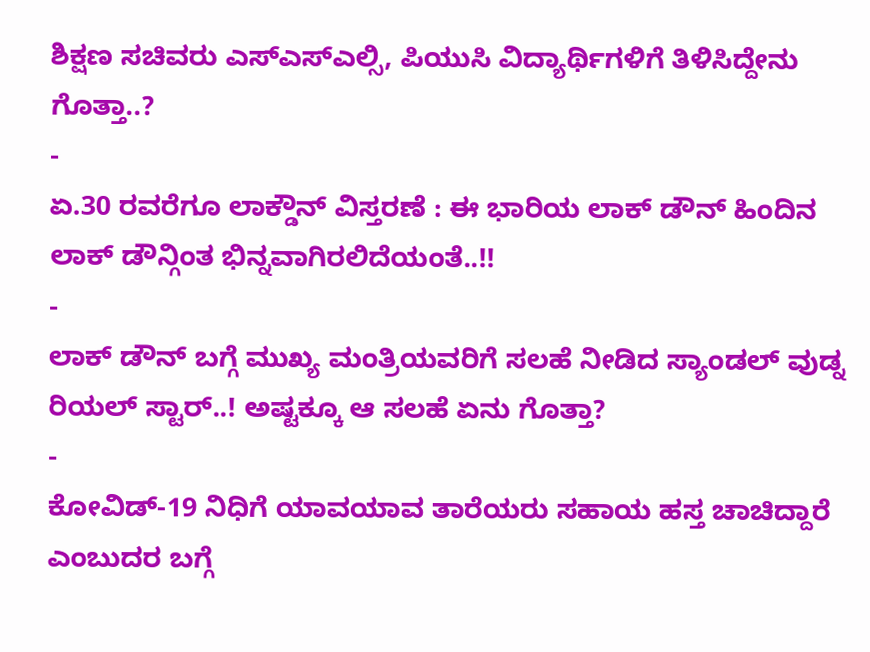ಶಿಕ್ಷಣ ಸಚಿವರು ಎಸ್ಎಸ್ಎಲ್ಸಿ, ಪಿಯುಸಿ ವಿದ್ಯಾರ್ಥಿಗಳಿಗೆ ತಿಳಿಸಿದ್ದೇನು ಗೊತ್ತಾ..?
-
ಏ.30 ರವರೆಗೂ ಲಾಕ್ಡೌನ್ ವಿಸ್ತರಣೆ : ಈ ಭಾರಿಯ ಲಾಕ್ ಡೌನ್ ಹಿಂದಿನ ಲಾಕ್ ಡೌನ್ಗಿಂತ ಭಿನ್ನವಾಗಿರಲಿದೆಯಂತೆ..!!
-
ಲಾಕ್ ಡೌನ್ ಬಗ್ಗೆ ಮುಖ್ಯ ಮಂತ್ರಿಯವರಿಗೆ ಸಲಹೆ ನೀಡಿದ ಸ್ಯಾಂಡಲ್ ವುಡ್ನ ರಿಯಲ್ ಸ್ಟಾರ್..! ಅಷ್ಟಕ್ಕೂ ಆ ಸಲಹೆ ಏನು ಗೊತ್ತಾ?
-
ಕೋವಿಡ್-19 ನಿಧಿಗೆ ಯಾವಯಾವ ತಾರೆಯರು ಸಹಾಯ ಹಸ್ತ ಚಾಚಿದ್ದಾರೆ ಎಂಬುದರ ಬಗ್ಗೆ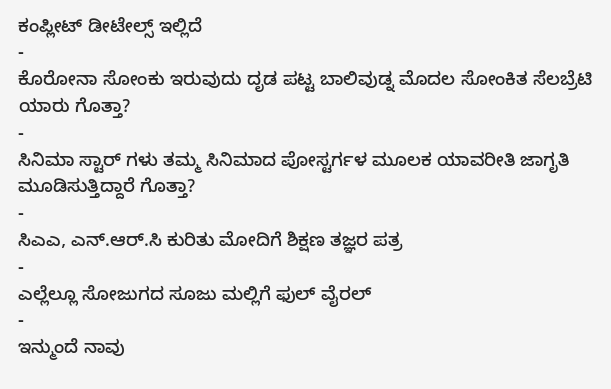ಕಂಪ್ಲೀಟ್ ಡೀಟೇಲ್ಸ್ ಇಲ್ಲಿದೆ
-
ಕೊರೋನಾ ಸೋಂಕು ಇರುವುದು ದೃಡ ಪಟ್ಟ ಬಾಲಿವುಡ್ನ ಮೊದಲ ಸೋಂಕಿತ ಸೆಲಬ್ರೆಟಿ ಯಾರು ಗೊತ್ತಾ?
-
ಸಿನಿಮಾ ಸ್ಟಾರ್ ಗಳು ತಮ್ಮ ಸಿನಿಮಾದ ಪೋಸ್ಟರ್ಗಳ ಮೂಲಕ ಯಾವರೀತಿ ಜಾಗೃತಿ ಮೂಡಿಸುತ್ತಿದ್ದಾರೆ ಗೊತ್ತಾ?
-
ಸಿಎಎ, ಎನ್.ಆರ್.ಸಿ ಕುರಿತು ಮೋದಿಗೆ ಶಿಕ್ಷಣ ತಜ್ಞರ ಪತ್ರ
-
ಎಲ್ಲೆಲ್ಲೂ ಸೋಜುಗದ ಸೂಜು ಮಲ್ಲಿಗೆ ಫುಲ್ ವೈರಲ್
-
ಇನ್ಮುಂದೆ ನಾವು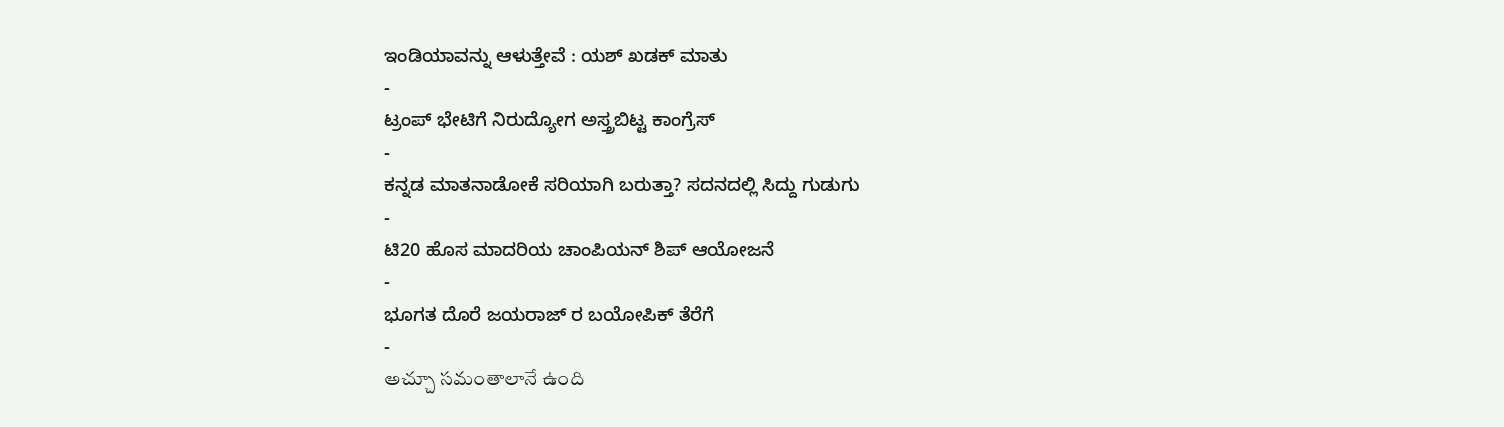ಇಂಡಿಯಾವನ್ನು ಆಳುತ್ತೇವೆ : ಯಶ್ ಖಡಕ್ ಮಾತು
-
ಟ್ರಂಪ್ ಭೇಟಿಗೆ ನಿರುದ್ಯೋಗ ಅಸ್ತ್ರಬಿಟ್ಟ ಕಾಂಗ್ರೆಸ್
-
ಕನ್ನಡ ಮಾತನಾಡೋಕೆ ಸರಿಯಾಗಿ ಬರುತ್ತಾ? ಸದನದಲ್ಲಿ ಸಿದ್ದು ಗುಡುಗು
-
ಟಿ20 ಹೊಸ ಮಾದರಿಯ ಚಾಂಪಿಯನ್ ಶಿಪ್ ಆಯೋಜನೆ
-
ಭೂಗತ ದೊರೆ ಜಯರಾಜ್ ರ ಬಯೋಪಿಕ್ ತೆರೆಗೆ
-
అచ్చూ సమంతాలానే ఉంది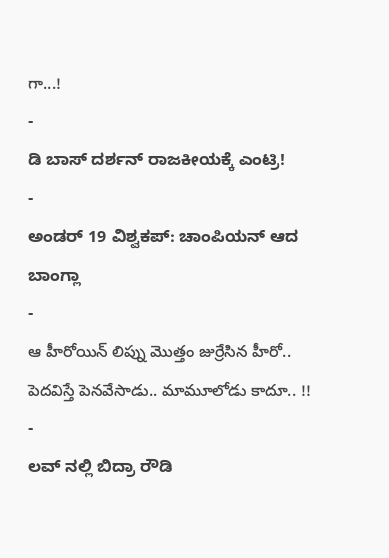గా...!
-
ಡಿ ಬಾಸ್ ದರ್ಶನ್ ರಾಜಕೀಯಕ್ಕೆ ಎಂಟ್ರಿ!
-
ಅಂಡರ್ 19 ವಿಶ್ವಕಪ್: ಚಾಂಪಿಯನ್ ಆದ ಬಾಂಗ್ಲಾ
-
ఆ హీరోయిన్ లిప్ను మొత్తం జుర్రేసిన హీరో.. పెదవిస్తే పెనవేసాడు.. మామూలోడు కాదూ.. !!
-
ಲವ್ ನಲ್ಲಿ ಬಿದ್ರಾ ರೌಡಿ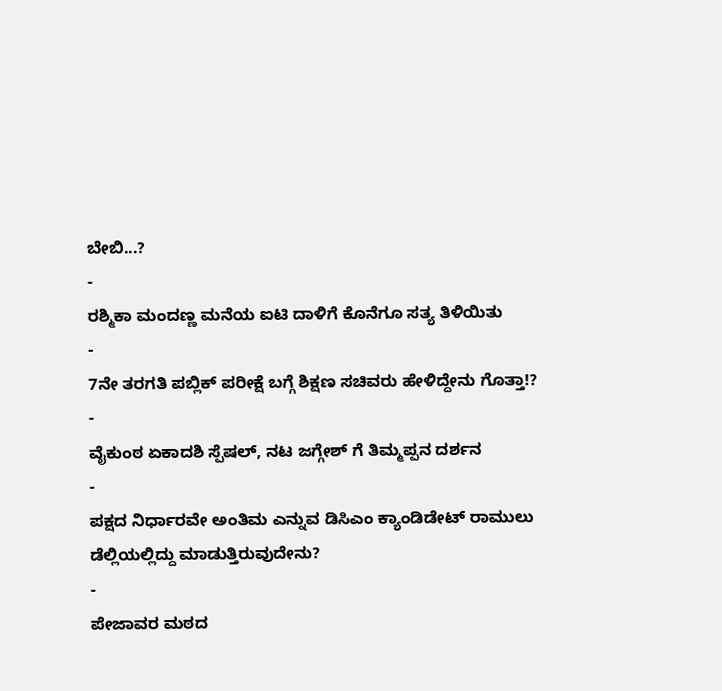ಬೇಬಿ...?
-
ರಶ್ಮಿಕಾ ಮಂದಣ್ಣ ಮನೆಯ ಐಟಿ ದಾಳಿಗೆ ಕೊನೆಗೂ ಸತ್ಯ ತಿಳಿಯಿತು
-
7ನೇ ತರಗತಿ ಪಬ್ಲಿಕ್ ಪರೀಕ್ಷೆ ಬಗ್ಗೆ ಶಿಕ್ಷಣ ಸಚಿವರು ಹೇಳಿದ್ದೇನು ಗೊತ್ತಾ!?
-
ವೈಕುಂಠ ಏಕಾದಶಿ ಸ್ಪೆಷಲ್, ನಟ ಜಗ್ಗೇಶ್ ಗೆ ತಿಮ್ಮಪ್ಪನ ದರ್ಶನ
-
ಪಕ್ಷದ ನಿರ್ಧಾರವೇ ಅಂತಿಮ ಎನ್ನುವ ಡಿಸಿಎಂ ಕ್ಯಾಂಡಿಡೇಟ್ ರಾಮುಲು ಡೆಲ್ಲಿಯಲ್ಲಿದ್ದು ಮಾಡುತ್ತಿರುವುದೇನು?
-
ಪೇಜಾವರ ಮಠದ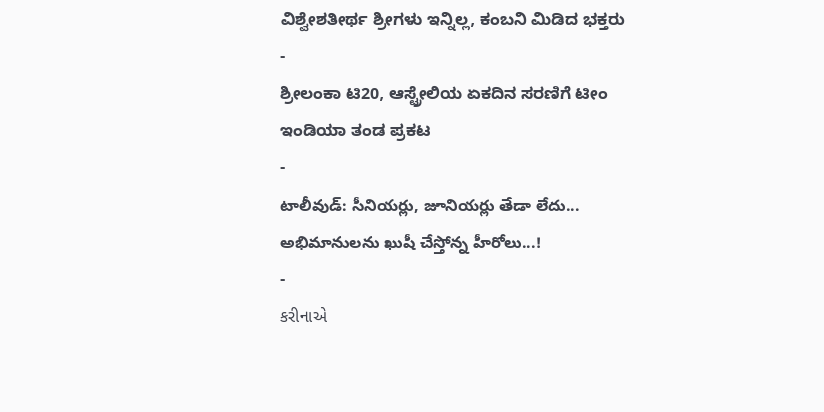ವಿಶ್ವೇಶತೀರ್ಥ ಶ್ರೀಗಳು ಇನ್ನಿಲ್ಲ, ಕಂಬನಿ ಮಿಡಿದ ಭಕ್ತರು
-
ಶ್ರೀಲಂಕಾ ಟಿ20, ಆಸ್ಟ್ರೇಲಿಯ ಏಕದಿನ ಸರಣಿಗೆ ಟೀಂ ಇಂಡಿಯಾ ತಂಡ ಪ್ರಕಟ
-
టాలీవుడ్: సీనియర్లు, జూనియర్లు తేడా లేదు... అభిమానులను ఖుషీ చేస్తోన్న హీరోలు...!
-
કરીનાએ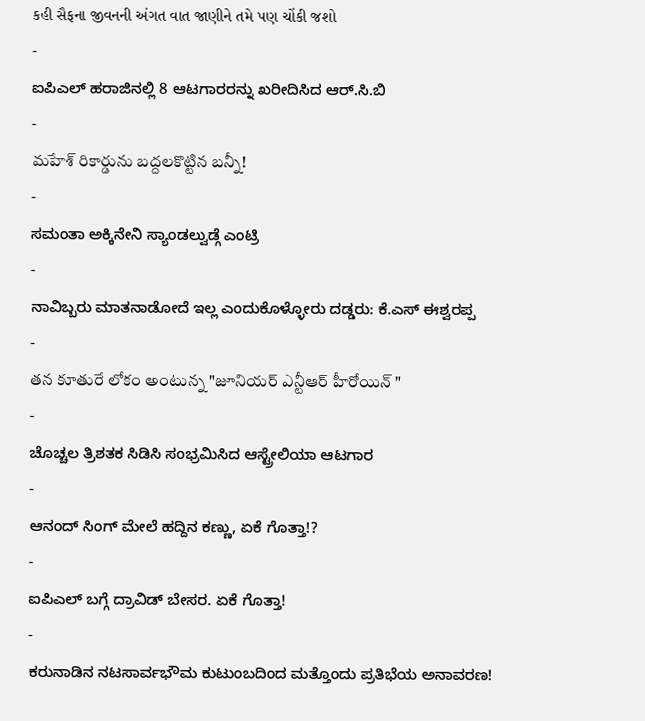કહી સૈફના જીવનની અંગત વાત જાણીને તમે પણ ચોંકી જશો
-
ಐಪಿಎಲ್ ಹರಾಜಿನಲ್ಲಿ 8 ಆಟಗಾರರನ್ನು ಖರೀದಿಸಿದ ಆರ್.ಸಿ.ಬಿ
-
మహేశ్ రికార్డును బద్దలకొట్టిన బన్నీ!
-
ಸಮಂತಾ ಅಕ್ಕಿನೇನಿ ಸ್ಯಾಂಡಲ್ವುಡ್ಗೆ ಎಂಟ್ರಿ
-
ನಾವಿಬ್ಬರು ಮಾತನಾಡೋದೆ ಇಲ್ಲ ಎಂದುಕೊಳ್ಳೋರು ದಡ್ಡರು: ಕೆ.ಎಸ್ ಈಶ್ವರಪ್ಪ
-
తన కూతురే లోకం అంటున్న "జూనియర్ ఎన్టీఆర్ హీరోయిన్ "
-
ಚೊಚ್ಚಲ ತ್ರಿಶತಕ ಸಿಡಿಸಿ ಸಂಭ್ರಮಿಸಿದ ಆಸ್ಟ್ರೇಲಿಯಾ ಆಟಗಾರ
-
ಆನಂದ್ ಸಿಂಗ್ ಮೇಲೆ ಹದ್ದಿನ ಕಣ್ಣು, ಏಕೆ ಗೊತ್ತಾ!?
-
ಐಪಿಎಲ್ ಬಗ್ಗೆ ದ್ರಾವಿಡ್ ಬೇಸರ. ಏಕೆ ಗೊತ್ತಾ!
-
ಕರುನಾಡಿನ ನಟಸಾರ್ವಭೌಮ ಕುಟುಂಬದಿಂದ ಮತ್ತೊಂದು ಪ್ರತಿಭೆಯ ಅನಾವರಣ!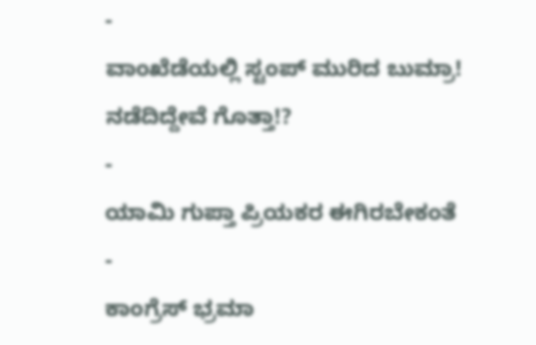-
ವಾಂಖೆಡೆಯಲ್ಲಿ ಸ್ಟಂಪ್ ಮುರಿದ ಬುಮ್ರಾ! ನಡೆದಿದ್ದೇವೆ ಗೊತ್ತಾ!?
-
ಯಾಮಿ ಗುಪ್ತಾ ಪ್ರಿಯಕರ ಈಗಿರಬೇಕಂತೆ
-
ಕಾಂಗ್ರೆಸ್ ಭ್ರಮಾ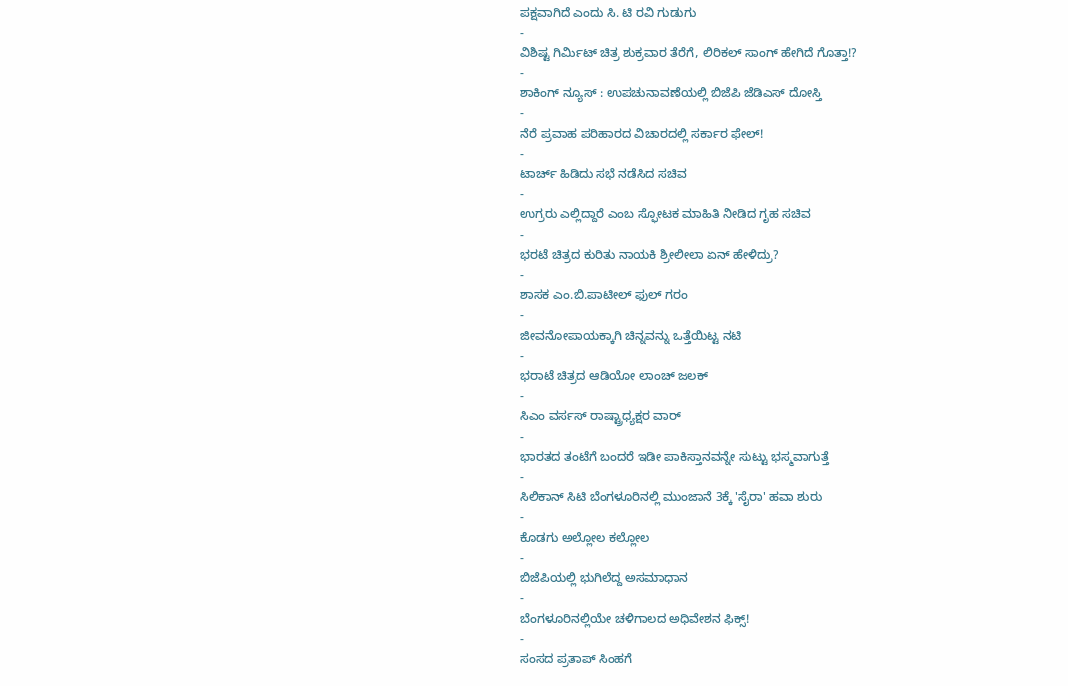ಪಕ್ಷವಾಗಿದೆ ಎಂದು ಸಿ. ಟಿ ರವಿ ಗುಡುಗು
-
ವಿಶಿಷ್ಟ ಗಿರ್ಮಿಟ್ ಚಿತ್ರ ಶುಕ್ರವಾರ ತೆರೆಗೆ, ಲಿರಿಕಲ್ ಸಾಂಗ್ ಹೇಗಿದೆ ಗೊತ್ತಾ!?
-
ಶಾಕಿಂಗ್ ನ್ಯೂಸ್ : ಉಪಚುನಾವಣೆಯಲ್ಲಿ ಬಿಜೆಪಿ ಜೆಡಿಎಸ್ ದೋಸ್ತಿ
-
ನೆರೆ ಪ್ರವಾಹ ಪರಿಹಾರದ ವಿಚಾರದಲ್ಲಿ ಸರ್ಕಾರ ಫೇಲ್!
-
ಟಾರ್ಚ್ ಹಿಡಿದು ಸಭೆ ನಡೆಸಿದ ಸಚಿವ
-
ಉಗ್ರರು ಎಲ್ಲಿದ್ದಾರೆ ಎಂಬ ಸ್ಫೋಟಕ ಮಾಹಿತಿ ನೀಡಿದ ಗೃಹ ಸಚಿವ
-
ಭರಟೆ ಚಿತ್ರದ ಕುರಿತು ನಾಯಕಿ ಶ್ರೀಲೀಲಾ ಏನ್ ಹೇಳಿದ್ರು?
-
ಶಾಸಕ ಎಂ.ಬಿ.ಪಾಟೀಲ್ ಫುಲ್ ಗರಂ
-
ಜೀವನೋಪಾಯಕ್ಕಾಗಿ ಚಿನ್ನವನ್ನು ಒತ್ತೆಯಿಟ್ಟ ನಟಿ
-
ಭರಾಟೆ ಚಿತ್ರದ ಆಡಿಯೋ ಲಾಂಚ್ ಜಲಕ್
-
ಸಿಎಂ ವರ್ಸಸ್ ರಾಷ್ಟ್ರಾಧ್ಯಕ್ಷರ ವಾರ್
-
ಭಾರತದ ತಂಟೆಗೆ ಬಂದರೆ ಇಡೀ ಪಾಕಿಸ್ತಾನವನ್ನೇ ಸುಟ್ಟು ಭಸ್ಮವಾಗುತ್ತೆ
-
ಸಿಲಿಕಾನ್ ಸಿಟಿ ಬೆಂಗಳೂರಿನಲ್ಲಿ ಮುಂಜಾನೆ 3ಕ್ಕೆ 'ಸೈರಾ' ಹವಾ ಶುರು
-
ಕೊಡಗು ಅಲ್ಲೋಲ ಕಲ್ಲೋಲ
-
ಬಿಜೆಪಿಯಲ್ಲಿ ಭುಗಿಲೆದ್ದ ಅಸಮಾಧಾನ
-
ಬೆಂಗಳೂರಿನಲ್ಲಿಯೇ ಚಳಿಗಾಲದ ಅಧಿವೇಶನ ಫಿಕ್ಸ್!
-
ಸಂಸದ ಪ್ರತಾಪ್ ಸಿಂಹಗೆ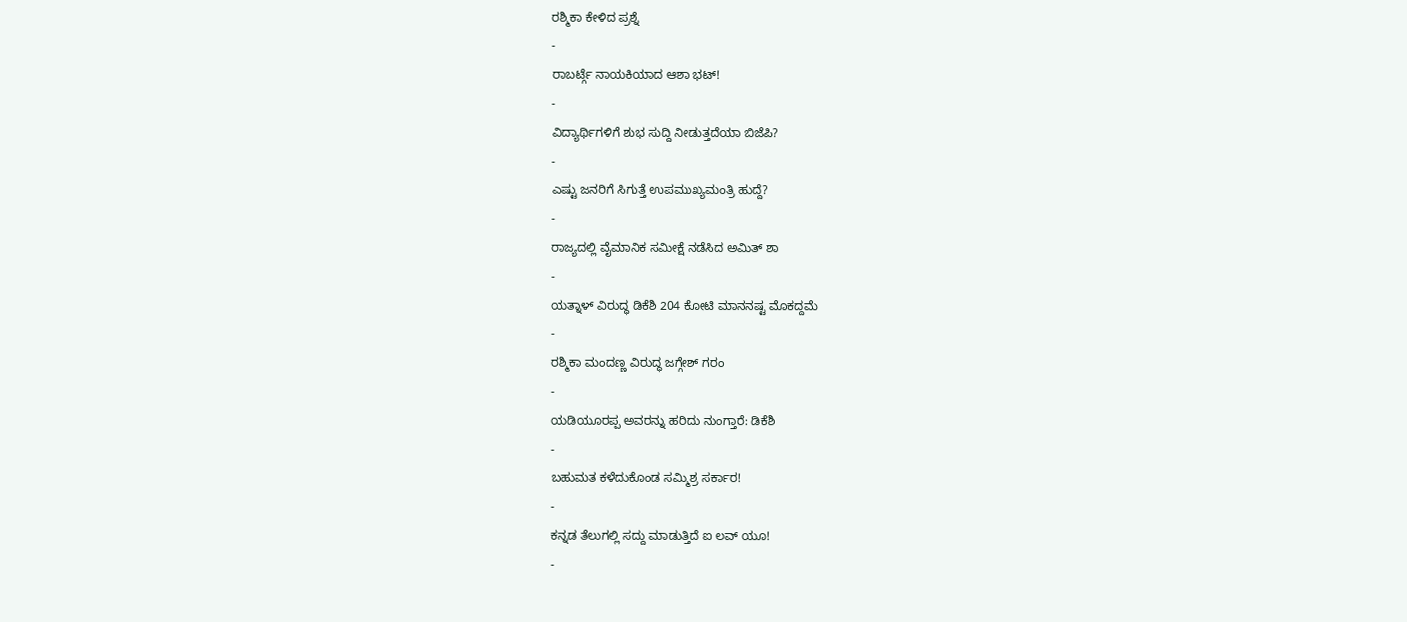ರಶ್ಮಿಕಾ ಕೇಳಿದ ಪ್ರಶ್ನೆ
-
ರಾಬರ್ಟ್ಗೆ ನಾಯಕಿಯಾದ ಆಶಾ ಭಟ್!
-
ವಿದ್ಯಾರ್ಥಿಗಳಿಗೆ ಶುಭ ಸುದ್ದಿ ನೀಡುತ್ತದೆಯಾ ಬಿಜೆಪಿ?
-
ಎಷ್ಟು ಜನರಿಗೆ ಸಿಗುತ್ತೆ ಉಪಮುಖ್ಯಮಂತ್ರಿ ಹುದ್ದೆ?
-
ರಾಜ್ಯದಲ್ಲಿ ವೈಮಾನಿಕ ಸಮೀಕ್ಷೆ ನಡೆಸಿದ ಅಮಿತ್ ಶಾ
-
ಯತ್ನಾಳ್ ವಿರುದ್ಧ ಡಿಕೆಶಿ 204 ಕೋಟಿ ಮಾನನಷ್ಟ ಮೊಕದ್ದಮೆ
-
ರಶ್ಮಿಕಾ ಮಂದಣ್ಣ ವಿರುದ್ಧ ಜಗ್ಗೇಶ್ ಗರಂ
-
ಯಡಿಯೂರಪ್ಪ ಅವರನ್ನು ಹರಿದು ನುಂಗ್ತಾರೆ: ಡಿಕೆಶಿ
-
ಬಹುಮತ ಕಳೆದುಕೊಂಡ ಸಮ್ಮಿಶ್ರ ಸರ್ಕಾರ!
-
ಕನ್ನಡ ತೆಲುಗಲ್ಲಿ ಸದ್ದು ಮಾಡುತ್ತಿದೆ ಐ ಲವ್ ಯೂ!
-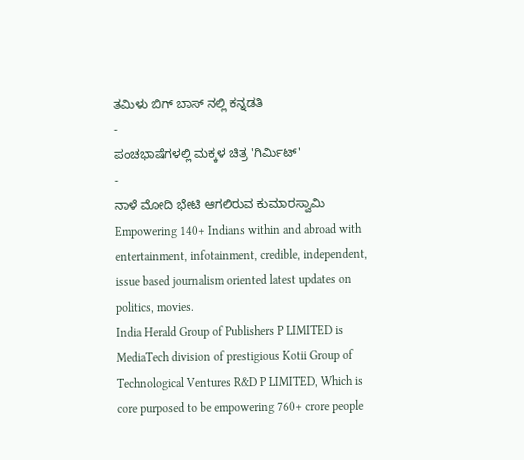ತಮಿಳು ಬಿಗ್ ಬಾಸ್ ನಲ್ಲಿ ಕನ್ನಡತಿ
-
ಪಂಚಭಾಷೆಗಳಲ್ಲಿ ಮಕ್ಕಳ ಚಿತ್ರ 'ಗಿರ್ಮಿಟ್'
-
ನಾಳೆ ಮೋದಿ ಭೇಟಿ ಆಗಲಿರುವ ಕುಮಾರಸ್ವಾಮಿ
Empowering 140+ Indians within and abroad with entertainment, infotainment, credible, independent, issue based journalism oriented latest updates on politics, movies.
India Herald Group of Publishers P LIMITED is MediaTech division of prestigious Kotii Group of Technological Ventures R&D P LIMITED, Which is core purposed to be empowering 760+ crore people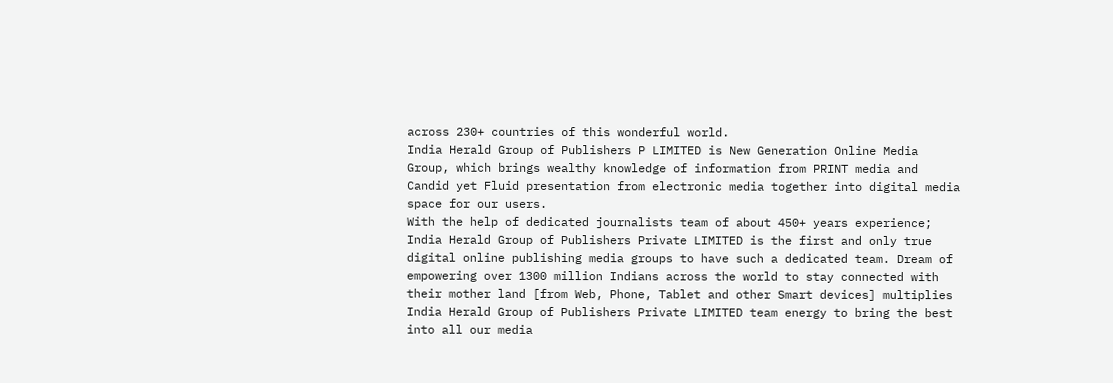across 230+ countries of this wonderful world.
India Herald Group of Publishers P LIMITED is New Generation Online Media Group, which brings wealthy knowledge of information from PRINT media and Candid yet Fluid presentation from electronic media together into digital media space for our users.
With the help of dedicated journalists team of about 450+ years experience; India Herald Group of Publishers Private LIMITED is the first and only true digital online publishing media groups to have such a dedicated team. Dream of empowering over 1300 million Indians across the world to stay connected with their mother land [from Web, Phone, Tablet and other Smart devices] multiplies India Herald Group of Publishers Private LIMITED team energy to bring the best into all our media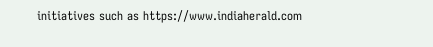initiatives such as https://www.indiaherald.com